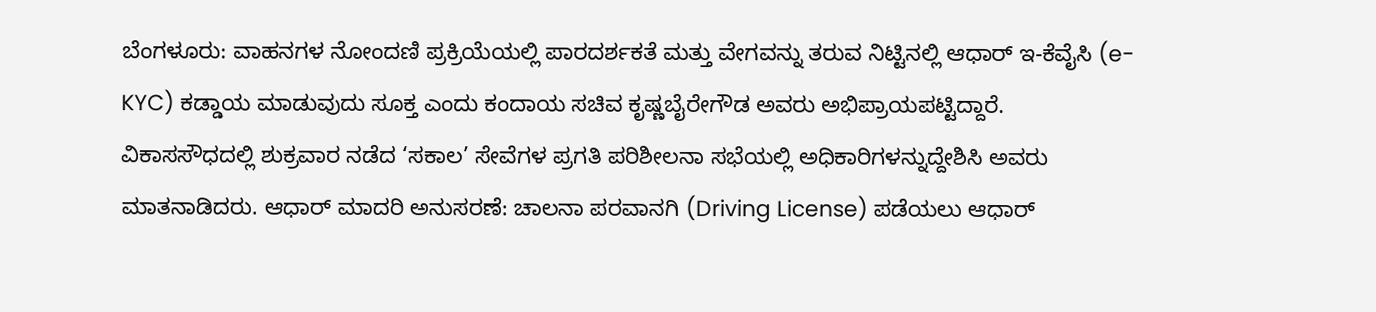ಬೆಂಗಳೂರು: ವಾಹನಗಳ ನೋಂದಣಿ ಪ್ರಕ್ರಿಯೆಯಲ್ಲಿ ಪಾರದರ್ಶಕತೆ ಮತ್ತು ವೇಗವನ್ನು ತರುವ ನಿಟ್ಟಿನಲ್ಲಿ ಆಧಾರ್ ಇ-ಕೆವೈಸಿ (e-KYC) ಕಡ್ಡಾಯ ಮಾಡುವುದು ಸೂಕ್ತ ಎಂದು ಕಂದಾಯ ಸಚಿವ ಕೃಷ್ಣಬೈರೇಗೌಡ ಅವರು ಅಭಿಪ್ರಾಯಪಟ್ಟಿದ್ದಾರೆ.
ವಿಕಾಸಸೌಧದಲ್ಲಿ ಶುಕ್ರವಾರ ನಡೆದ ‘ಸಕಾಲ’ ಸೇವೆಗಳ ಪ್ರಗತಿ ಪರಿಶೀಲನಾ ಸಭೆಯಲ್ಲಿ ಅಧಿಕಾರಿಗಳನ್ನುದ್ದೇಶಿಸಿ ಅವರು ಮಾತನಾಡಿದರು. ಆಧಾರ್ ಮಾದರಿ ಅನುಸರಣೆ: ಚಾಲನಾ ಪರವಾನಗಿ (Driving License) ಪಡೆಯಲು ಆಧಾರ್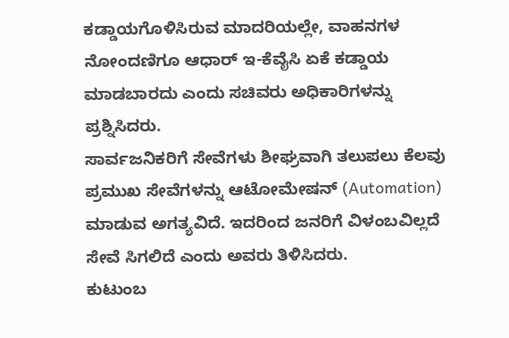ಕಡ್ಡಾಯಗೊಳಿಸಿರುವ ಮಾದರಿಯಲ್ಲೇ, ವಾಹನಗಳ ನೋಂದಣಿಗೂ ಆಧಾರ್ ಇ-ಕೆವೈಸಿ ಏಕೆ ಕಡ್ಡಾಯ ಮಾಡಬಾರದು ಎಂದು ಸಚಿವರು ಅಧಿಕಾರಿಗಳನ್ನು ಪ್ರಶ್ನಿಸಿದರು.
ಸಾರ್ವಜನಿಕರಿಗೆ ಸೇವೆಗಳು ಶೀಘ್ರವಾಗಿ ತಲುಪಲು ಕೆಲವು ಪ್ರಮುಖ ಸೇವೆಗಳನ್ನು ಆಟೋಮೇಷನ್ (Automation) ಮಾಡುವ ಅಗತ್ಯವಿದೆ. ಇದರಿಂದ ಜನರಿಗೆ ವಿಳಂಬವಿಲ್ಲದೆ ಸೇವೆ ಸಿಗಲಿದೆ ಎಂದು ಅವರು ತಿಳಿಸಿದರು.
ಕುಟುಂಬ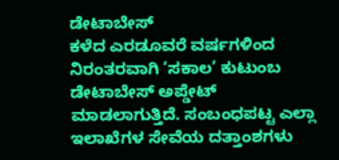ಡೇಟಾಬೇಸ್
ಕಳೆದ ಎರಡೂವರೆ ವರ್ಷಗಳಿಂದ ನಿರಂತರವಾಗಿ ‘ಸಕಾಲ’ ಕುಟುಂಬ ಡೇಟಾಬೇಸ್ ಅಪ್ಡೇಟ್ ಮಾಡಲಾಗುತ್ತಿದೆ. ಸಂಬಂಧಪಟ್ಟ ಎಲ್ಲಾ ಇಲಾಖೆಗಳ ಸೇವೆಯ ದತ್ತಾಂಶಗಳು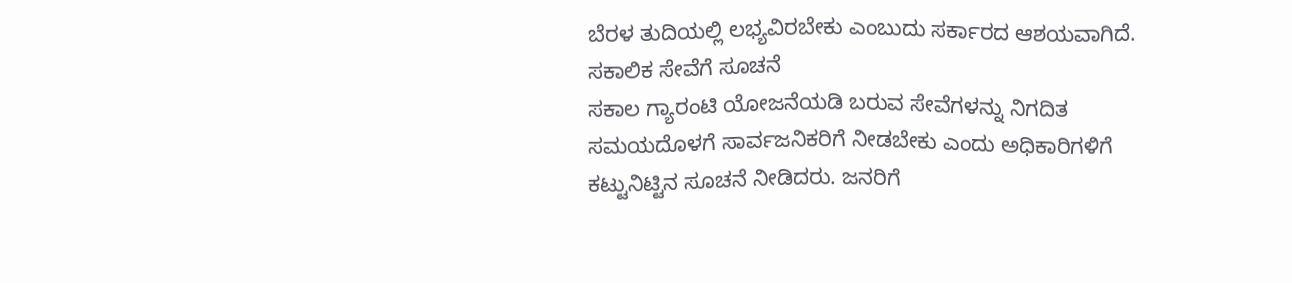ಬೆರಳ ತುದಿಯಲ್ಲಿ ಲಭ್ಯವಿರಬೇಕು ಎಂಬುದು ಸರ್ಕಾರದ ಆಶಯವಾಗಿದೆ.
ಸಕಾಲಿಕ ಸೇವೆಗೆ ಸೂಚನೆ
ಸಕಾಲ ಗ್ಯಾರಂಟಿ ಯೋಜನೆಯಡಿ ಬರುವ ಸೇವೆಗಳನ್ನು ನಿಗದಿತ ಸಮಯದೊಳಗೆ ಸಾರ್ವಜನಿಕರಿಗೆ ನೀಡಬೇಕು ಎಂದು ಅಧಿಕಾರಿಗಳಿಗೆ ಕಟ್ಟುನಿಟ್ಟಿನ ಸೂಚನೆ ನೀಡಿದರು. ಜನರಿಗೆ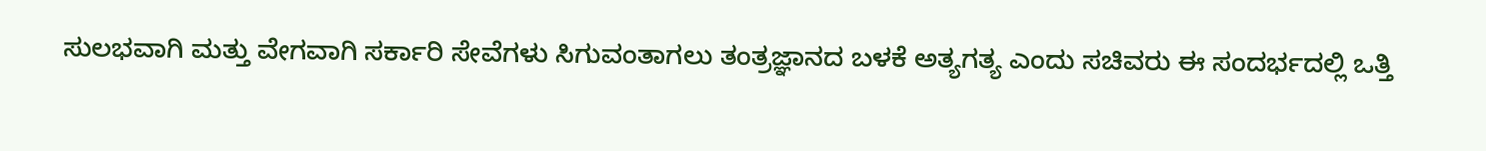ಸುಲಭವಾಗಿ ಮತ್ತು ವೇಗವಾಗಿ ಸರ್ಕಾರಿ ಸೇವೆಗಳು ಸಿಗುವಂತಾಗಲು ತಂತ್ರಜ್ಞಾನದ ಬಳಕೆ ಅತ್ಯಗತ್ಯ ಎಂದು ಸಚಿವರು ಈ ಸಂದರ್ಭದಲ್ಲಿ ಒತ್ತಿ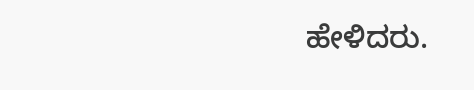ಹೇಳಿದರು.